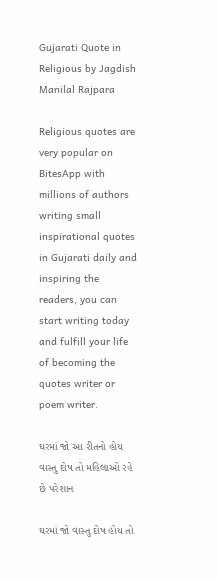Gujarati Quote in Religious by Jagdish Manilal Rajpara

Religious quotes are very popular on BitesApp with millions of authors writing small inspirational quotes in Gujarati daily and inspiring the readers, you can start writing today and fulfill your life of becoming the quotes writer or poem writer.

ઘરમાં જો આ રીતનો હોય વાસ્તુ દોષ તો મહિલાઓ રહે છે પરેશાન

ઘરમાં જો વાસ્તુ દોષ હોય તો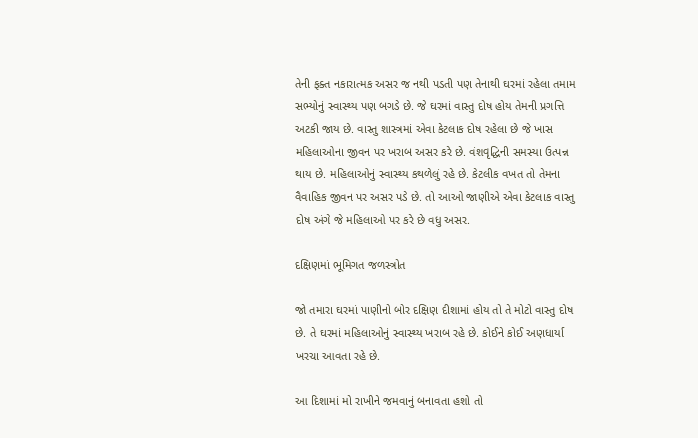તેની ફક્ત નકારાત્મક અસર જ નથી પડતી પણ તેનાથી ઘરમાં રહેલા તમામ સભ્યોનું સ્વાસ્થ્ય પણ બગડે છે. જે ઘરમાં વાસ્તુ દોષ હોય તેમની પ્રગત્તિ અટકી જાય છે. વાસ્તુ શાસ્ત્રમાં એવા કેટલાક દોષ રહેલા છે જે ખાસ મહિલાઓના જીવન પર ખરાબ અસર કરે છે. વંશવૃદ્ધિની સમસ્યા ઉત્પન્ન થાય છે. મહિલાઓનું સ્વાસ્થ્ય કથળેલું રહે છે. કેટલીક વખત તો તેમના વૈવાહિક જીવન પર અસર પડે છે. તો આઓ જાણીએ એવા કેટલાક વાસ્તુ દોષ અંગે જે મહિલાઓ પર કરે છે વધુ અસર.

દક્ષિણમાં ભૂમિગત જળસ્ત્રોત

જો તમારા ઘરમાં પાણીનો બોર દક્ષિણ દીશામાં હોય તો તે મોટો વાસ્તુ દોષ છે. તે ઘરમાં મહિલાઓનું સ્વાસ્થ્ય ખરાબ રહે છે. કોઈને કોઈ અણધાર્યા ખરચા આવતા રહે છે.

આ દિશામાં મો રાખીને જમવાનું બનાવતા હશો તો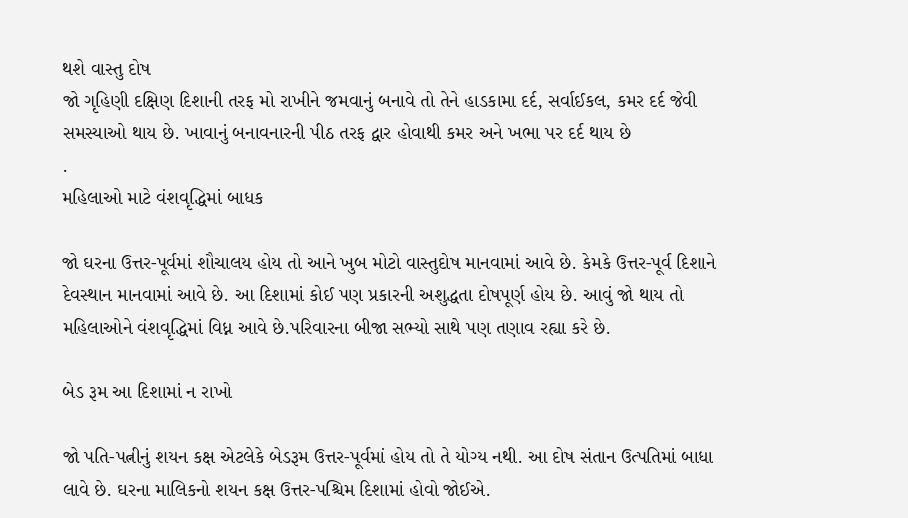થશે વાસ્તુ દોષ
જો ગૃહિણી દક્ષિણ દિશાની તરફ મો રાખીને જમવાનું બનાવે તો તેને હાડકામા દર્દ, સર્વાઈકલ, કમર દર્દ જેવી સમસ્યાઓ થાય છે. ખાવાનું બનાવનારની પીઠ તરફ દ્વાર હોવાથી કમર અને ખભા પર દર્દ થાય છે
.
મહિલાઓ માટે વંશવૃદ્ધિમાં બાધક

જો ઘરના ઉત્તર-પૂર્વમાં શૌચાલય હોય તો આને ખુબ મોટો વાસ્તુદોષ માનવામાં આવે છે. કેમકે ઉત્તર-પૂર્વ દિશાને દેવસ્થાન માનવામાં આવે છે. આ દિશામાં કોઈ પણ પ્રકારની અશુદ્ધતા દોષપૂર્ણ હોય છે. આવું જો થાય તો મહિલાઓને વંશવૃદ્ધિમાં વિધ્ન આવે છે.પરિવારના બીજા સભ્યો સાથે પણ તણાવ રહ્યા કરે છે.

બેડ રૂમ આ દિશામાં ન રાખો

જો પતિ-પત્નીનું શયન કક્ષ એટલેકે બેડરૂમ ઉત્તર-પૂર્વમાં હોય તો તે યોગ્ય નથી. આ દોષ સંતાન ઉત્પતિમાં બાધા લાવે છે. ઘરના માલિકનો શયન કક્ષ ઉત્તર-પશ્ચિમ દિશામાં હોવો જોઈએ.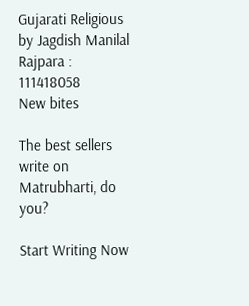Gujarati Religious by Jagdish Manilal Rajpara : 111418058
New bites

The best sellers write on Matrubharti, do you?

Start Writing Now